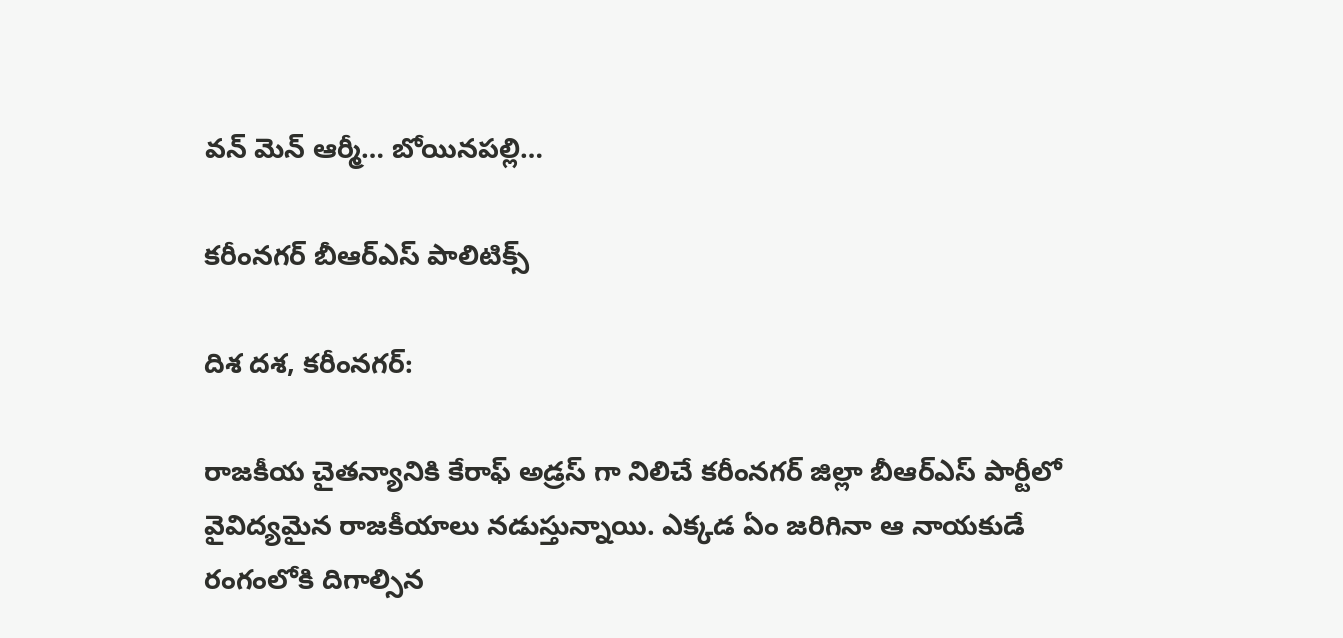వన్ మెన్ ఆర్మీ… బోయినపల్లి…

కరీంనగర్ బీఆర్ఎస్ పాలిటిక్స్

దిశ దశ, కరీంనగర్:

రాజకీయ చైతన్యానికి కేరాఫ్ అడ్రస్ గా నిలిచే కరీంనగర్ జిల్లా బీఆర్ఎస్ పార్టీలో వైవిద్యమైన రాజకీయాలు నడుస్తున్నాయి. ఎక్కడ ఏం జరిగినా ఆ నాయకుడే రంగంలోకి దిగాల్సిన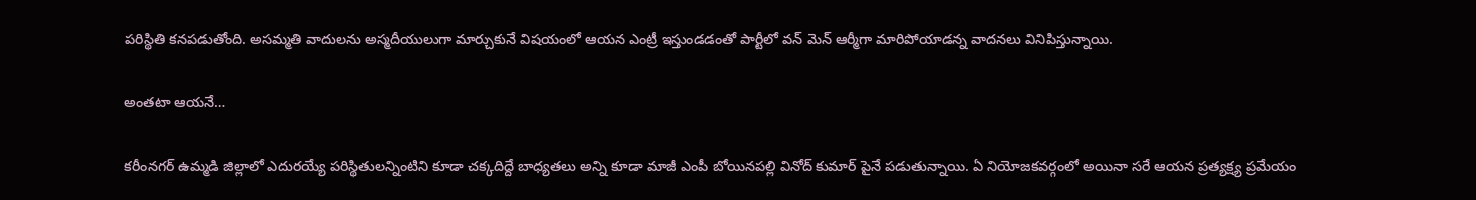పరిస్థితి కనపడుతోంది. అసమ్మతి వాదులను అస్మదీయులుగా మార్చుకునే విషయంలో ఆయన ఎంట్రీ ఇస్తుండడంతో పార్టీలో వన్ మెన్ ఆర్మీగా మారిపోయాడన్న వాదనలు వినిపిస్తున్నాయి.

అంతటా ఆయనే…

కరీంనగర్ ఉమ్మడి జిల్లాలో ఎదురయ్యే పరిస్థితులన్నింటిని కూడా చక్కదిద్దే బాధ్యతలు అన్ని కూడా మాజీ ఎంపీ బోయినపల్లి వినోద్ కుమార్ పైనే పడుతున్నాయి. ఏ నియోజకవర్గంలో అయినా సరే ఆయన ప్రత్యక్ష్య ప్రమేయం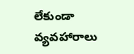లేకుండా వ్యవహారాలు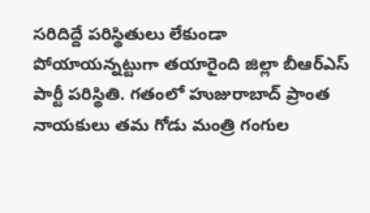సరిదిద్దే పరిస్థితులు లేకుండా పోయాయన్నట్టుగా తయారైంది జిల్లా బీఆర్ఎస్ పార్టీ పరిస్థితి. గతంలో హుజురాబాద్ ప్రాంత నాయకులు తమ గోడు మంత్రి గంగుల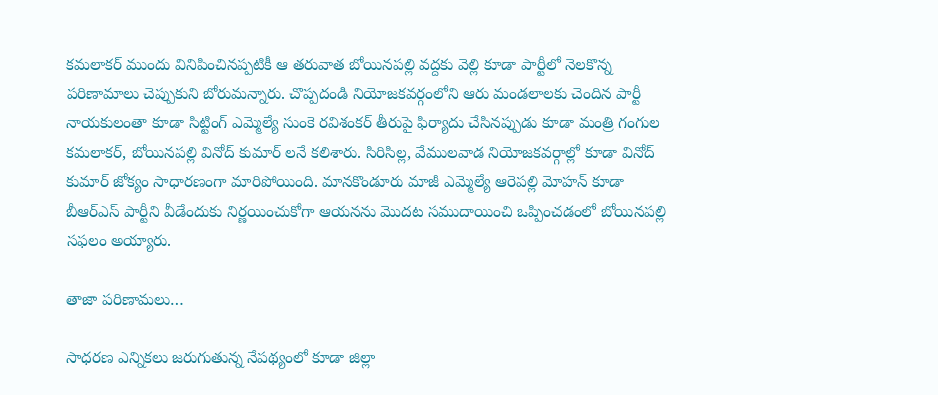కమలాకర్ ముందు వినిపించినప్పటికీ ఆ తరువాత బోయినపల్లి వద్దకు వెల్లి కూడా పార్టీలో నెలకొన్న పరిణామాలు చెప్పుకుని బోరుమన్నారు. చొప్పదండి నియోజకవర్గంలోని ఆరు మండలాలకు చెందిన పార్టీ నాయకులంతా కూడా సిట్టింగ్ ఎమ్మెల్యే సుంకె రవిశంకర్ తీరుపై ఫిర్యాదు చేసినప్పుడు కూడా మంత్రి గంగుల కమలాకర్, బోయినపల్లి వినోద్ కుమార్ లనే కలిశారు. సిరిసిల్ల, వేములవాడ నియోజకవర్గాల్లో కూడా వినోద్ కుమార్ జోక్యం సాధారణంగా మారిపోయింది. మానకొండూరు మాజీ ఎమ్మెల్యే ఆరెపల్లి మోహన్ కూడా బీఆర్ఎస్ పార్టీని వీడేందుకు నిర్ణయించుకోగా ఆయనను మొదట సముదాయించి ఒప్పించడంలో బోయినపల్లి సఫలం అయ్యారు.

తాజా పరిణామలు…

సాధరణ ఎన్నికలు జరుగుతున్న నేపథ్యంలో కూడా జిల్లా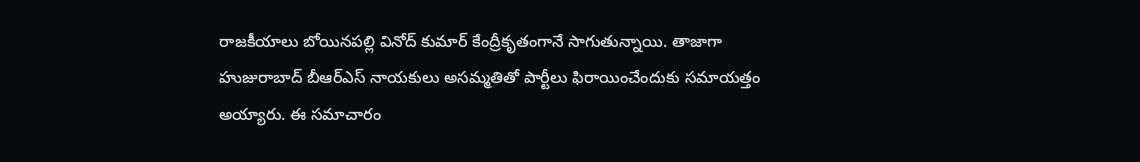రాజకీయాలు బోయినపల్లి వినోద్ కుమార్ కేంద్రీకృతంగానే సాగుతున్నాయి. తాజాగా హుజురాబాద్ బీఆర్ఎస్ నాయకులు అసమ్మతితో పార్టీలు ఫిరాయించేందుకు సమాయత్తం అయ్యారు. ఈ సమాచారం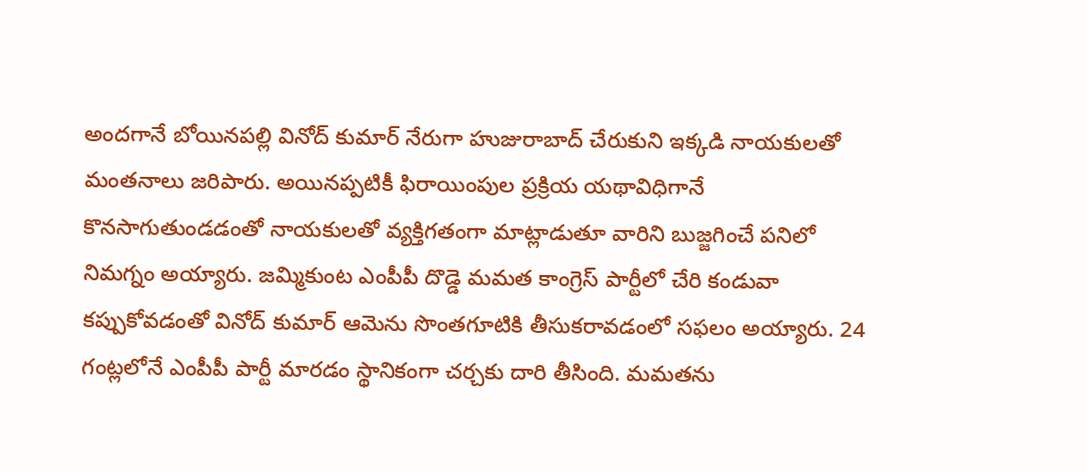అందగానే బోయినపల్లి వినోద్ కుమార్ నేరుగా హుజురాబాద్ చేరుకుని ఇక్కడి నాయకులతో మంతనాలు జరిపారు. అయినప్పటికీ ఫిరాయింపుల ప్రక్రియ యథావిధిగానే కొనసాగుతుండడంతో నాయకులతో వ్యక్తిగతంగా మాట్లాడుతూ వారిని బుజ్జగించే పనిలో నిమగ్నం అయ్యారు. జమ్మికుంట ఎంపీపీ దొడ్డె మమత కాంగ్రెస్ పార్టీలో చేరి కండువా కప్పుకోవడంతో వినోద్ కుమార్ ఆమెను సొంతగూటికి తీసుకరావడంలో సఫలం అయ్యారు. 24 గంట్లలోనే ఎంపీపీ పార్టీ మారడం స్థానికంగా చర్చకు దారి తీసింది. మమతను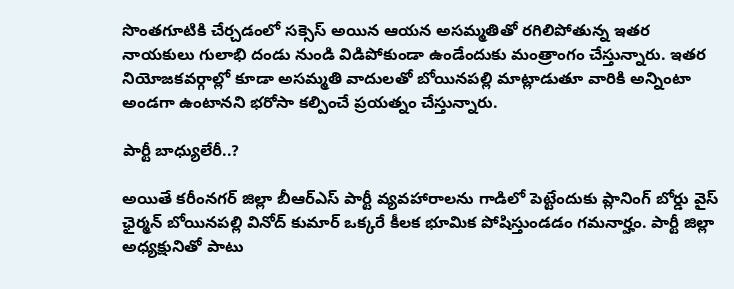సొంతగూటికి చేర్చడంలో సక్సెస్ అయిన ఆయన అసమ్మతితో రగిలిపోతున్న ఇతర నాయకులు గులాభి దండు నుండి విడిపోకుండా ఉండేందుకు మంత్రాంగం చేస్తున్నారు. ఇతర నియోజకవర్గాల్లో కూడా అసమ్మతి వాదులతో బోయినపల్లి మాట్లాడుతూ వారికి అన్నింటా అండగా ఉంటానని భరోసా కల్పించే ప్రయత్నం చేస్తున్నారు.

పార్టీ బాధ్యులేరీ..?

అయితే కరీంనగర్ జిల్లా బీఆర్ఎస్ పార్టీ వ్యవహారాలను గాడిలో పెట్టేందుకు ప్లానింగ్ బోర్డు వైస్ ఛైర్మన్ బోయినపల్లి వినోద్ కుమార్ ఒక్కరే కీలక భూమిక పోషిస్తుండడం గమనార్హం. పార్టీ జిల్లా అధ్యక్షునితో పాటు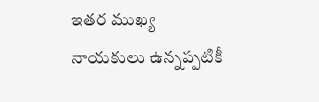ఇతర ముఖ్య నాయకులు ఉన్నప్పటికీ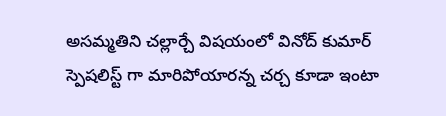అసమ్మతిని చల్లార్చే విషయంలో వినోద్ కుమార్ స్పెషలిస్ట్ గా మారిపోయారన్న చర్చ కూడా ఇంటా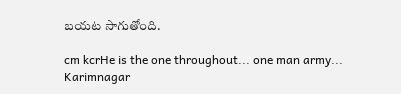బయట సాగుతోంది.

cm kcrHe is the one throughout... one man army... Karimnagar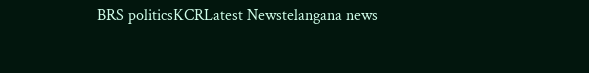BRS politicsKCRLatest Newstelangana news